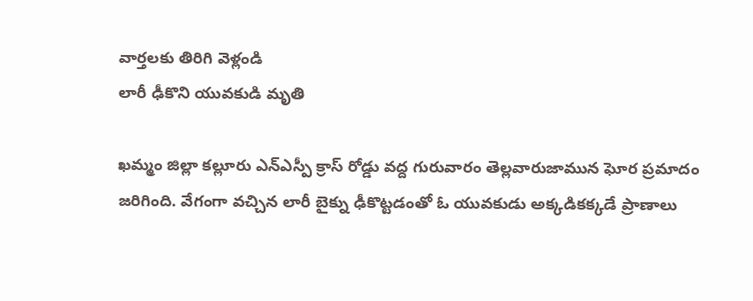వార్తలకు తిరిగి వెళ్లండి
లారీ ఢీకొని యువకుడి మృతి

ఖమ్మం జిల్లా కల్లూరు ఎన్ఎస్పీ క్రాస్ రోడ్డు వద్ద గురువారం తెల్లవారుజామున ఘోర ప్రమాదం జరిగింది. వేగంగా వచ్చిన లారీ బైక్ను ఢీకొట్టడంతో ఓ యువకుడు అక్కడికక్కడే ప్రాణాలు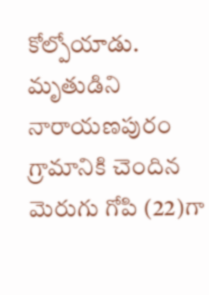కోల్పోయాడు.
మృతుడిని నారాయణపురం గ్రామానికి చెందిన మెరుగు గోపి (22)గా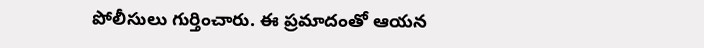పోలీసులు గుర్తించారు. ఈ ప్రమాదంతో ఆయన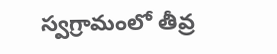స్వగ్రామంలో తీవ్ర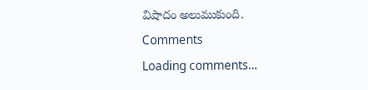విషాదం అలుముకుంది.
Comments
Loading comments...